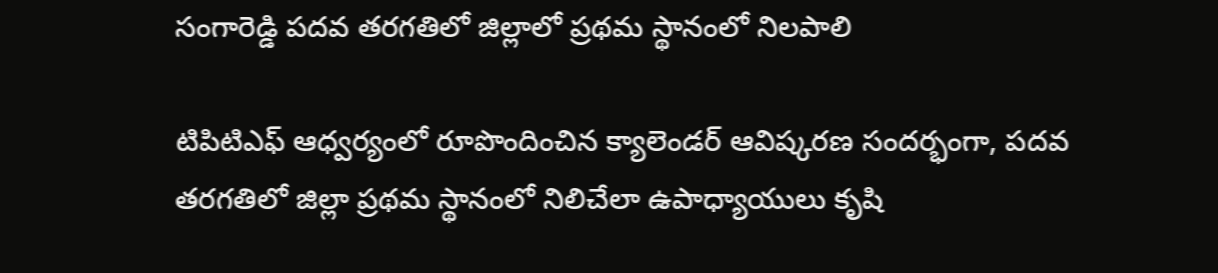సంగారెడ్డి పదవ తరగతిలో జిల్లాలో ప్రథమ స్థానంలో నిలపాలి

టిపిటిఎఫ్ ఆధ్వర్యంలో రూపొందించిన క్యాలెండర్ ఆవిష్కరణ సందర్భంగా, పదవ తరగతిలో జిల్లా ప్రథమ స్థానంలో నిలిచేలా ఉపాధ్యాయులు కృషి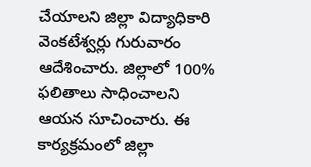చేయాలని జిల్లా విద్యాధికారి వెంకటేశ్వర్లు గురువారం ఆదేశించారు. జిల్లాలో 100% ఫలితాలు సాధించాలని ఆయన సూచించారు. ఈ కార్యక్రమంలో జిల్లా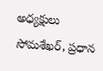అధ్యక్షులు సోమశేఖర్, ప్రధాన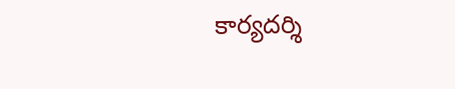కార్యదర్శి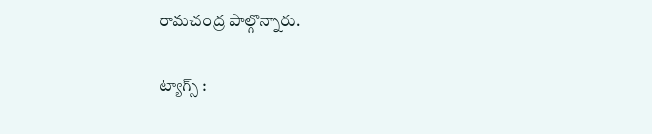రామచంద్ర పాల్గొన్నారు.

ట్యాగ్స్ :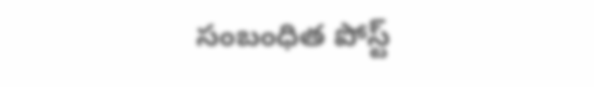సంబంధిత పోస్ట్